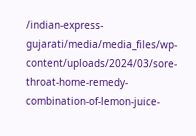/indian-express-gujarati/media/media_files/wp-content/uploads/2024/03/sore-throat-home-remedy-combination-of-lemon-juice-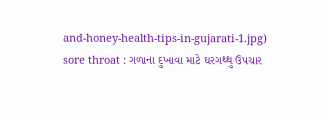and-honey-health-tips-in-gujarati-1.jpg)
sore throat : ગળાના દુખાવા માટે ઘરગથ્થુ ઉપચાર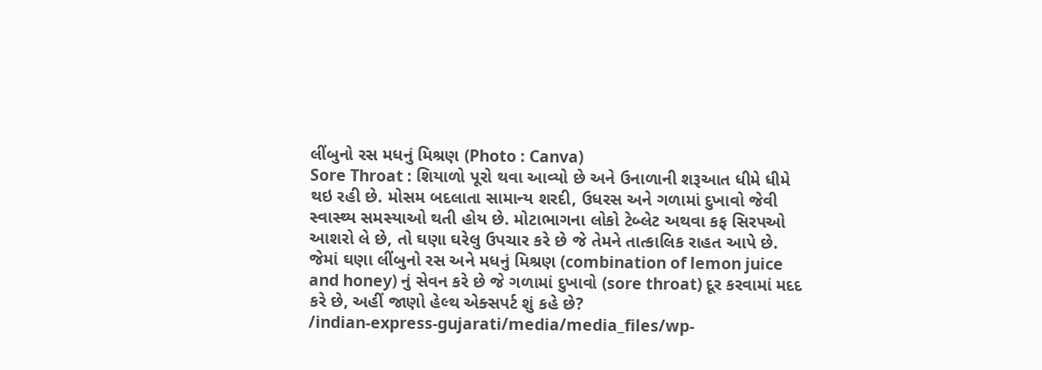લીંબુનો રસ મધનું મિશ્રણ (Photo : Canva)
Sore Throat : શિયાળો પૂરો થવા આવ્યો છે અને ઉનાળાની શરૂઆત ધીમે ધીમે થઇ રહી છે. મોસમ બદલાતા સામાન્ય શરદી, ઉધરસ અને ગળામાં દુખાવો જેવી સ્વાસ્થ્ય સમસ્યાઓ થતી હોય છે. મોટાભાગના લોકો ટેબ્લેટ અથવા કફ સિરપઓ આશરો લે છે, તો ઘણા ઘરેલુ ઉપચાર કરે છે જે તેમને તાત્કાલિક રાહત આપે છે. જેમાં ઘણા લીંબુનો રસ અને મધનું મિશ્રણ (combination of lemon juice and honey) નું સેવન કરે છે જે ગળામાં દુખાવો (sore throat) દૂર કરવામાં મદદ કરે છે, અહીં જાણો હેલ્થ એક્સપર્ટ શું કહે છે?
/indian-express-gujarati/media/media_files/wp-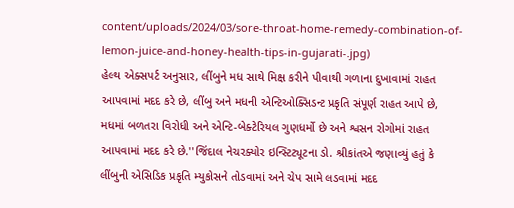content/uploads/2024/03/sore-throat-home-remedy-combination-of-lemon-juice-and-honey-health-tips-in-gujarati-.jpg)
હેલ્થ એક્સપર્ટ અનુસાર, લીંબુને મધ સાથે મિક્ષ કરીને પીવાથી ગળાના દુખાવામાં રાહત આપવામાં મદદ કરે છે, લીંબુ અને મધની એન્ટિઓક્સિડન્ટ પ્રકૃતિ સંપૂર્ણ રાહત આપે છે, મધમાં બળતરા વિરોધી અને એન્ટિ-બેક્ટેરિયલ ગુણધર્મો છે અને શ્વસન રોગોમાં રાહત આપવામાં મદદ કરે છે.''જિંદાલ નેચરક્યોર ઇન્સ્ટિટ્યૂટના ડો. શ્રીકાંતએ જણાવ્યું હતું કે લીંબુની એસિડિક પ્રકૃતિ મ્યુકોસને તોડવામાં અને ચેપ સામે લડવામાં મદદ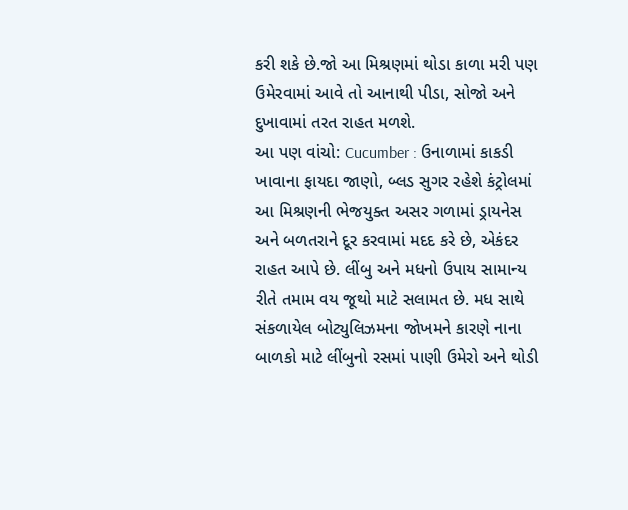કરી શકે છે.જો આ મિશ્રણમાં થોડા કાળા મરી પણ ઉમેરવામાં આવે તો આનાથી પીડા, સોજો અને દુખાવામાં તરત રાહત મળશે.
આ પણ વાંચો: Cucumber : ઉનાળામાં કાકડી ખાવાના ફાયદા જાણો, બ્લડ સુગર રહેશે કંટ્રોલમાં
આ મિશ્રણની ભેજયુક્ત અસર ગળામાં ડ્રાયનેસ અને બળતરાને દૂર કરવામાં મદદ કરે છે, એકંદર રાહત આપે છે. લીંબુ અને મધનો ઉપાય સામાન્ય રીતે તમામ વય જૂથો માટે સલામત છે. મધ સાથે સંકળાયેલ બોટ્યુલિઝમના જોખમને કારણે નાના બાળકો માટે લીંબુનો રસમાં પાણી ઉમેરો અને થોડી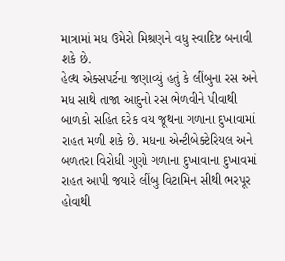માત્રામાં મધ ઉમેરો મિશ્રણને વધુ સ્વાદિષ્ટ બનાવી શકે છે.
હેલ્થ એક્સપર્ટના જણાવ્યું હતું કે લીંબુના રસ અને મધ સાથે તાજા આદુનો રસ ભેળવીને પીવાથી બાળકો સહિત દરેક વય જૂથના ગળાના દુખાવામાં રાહત મળી શકે છે. મધના એન્ટીબેક્ટેરિયલ અને બળતરા વિરોધી ગુણો ગળાના દુખાવાના દુખાવમાં રાહત આપી જયારે લીંબુ વિટામિન સીથી ભરપૂર હોવાથી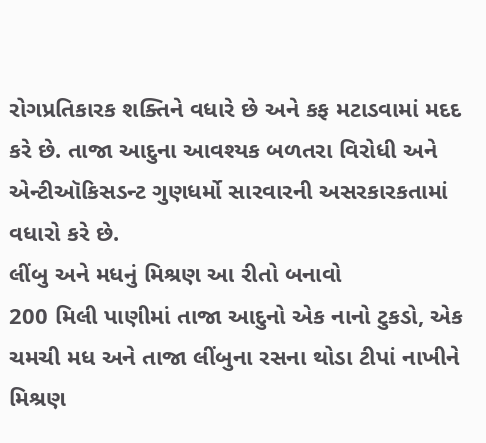રોગપ્રતિકારક શક્તિને વધારે છે અને કફ મટાડવામાં મદદ કરે છે. તાજા આદુના આવશ્યક બળતરા વિરોધી અને એન્ટીઑકિસડન્ટ ગુણધર્મો સારવારની અસરકારકતામાં વધારો કરે છે.
લીંબુ અને મધનું મિશ્રણ આ રીતો બનાવો
200 મિલી પાણીમાં તાજા આદુનો એક નાનો ટુકડો, એક ચમચી મધ અને તાજા લીંબુના રસના થોડા ટીપાં નાખીને મિશ્રણ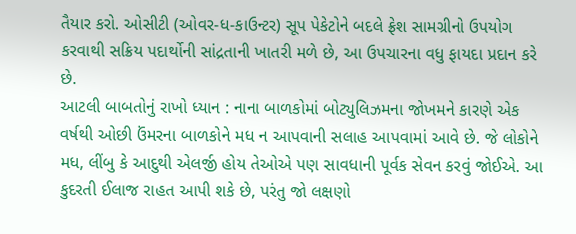તૈયાર કરો. ઓસીટી (ઓવર-ધ-કાઉન્ટર) સૂપ પેકેટોને બદલે ફ્રેશ સામગ્રીનો ઉપયોગ કરવાથી સક્રિય પદાર્થોની સાંદ્રતાની ખાતરી મળે છે, આ ઉપચારના વધુ ફાયદા પ્રદાન કરે છે.
આટલી બાબતોનું રાખો ધ્યાન : નાના બાળકોમાં બોટ્યુલિઝમના જોખમને કારણે એક વર્ષથી ઓછી ઉંમરના બાળકોને મધ ન આપવાની સલાહ આપવામાં આવે છે. જે લોકોને મધ, લીંબુ કે આદુથી એલર્જી હોય તેઓએ પણ સાવધાની પૂર્વક સેવન કરવું જોઈએ. આ કુદરતી ઈલાજ રાહત આપી શકે છે, પરંતુ જો લક્ષણો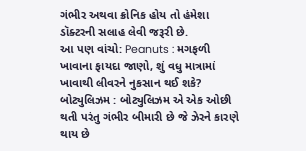ગંભીર અથવા ક્રોનિક હોય તો હંમેશા ડૉક્ટરની સલાહ લેવી જરૂરી છે.
આ પણ વાંચો: Peanuts : મગફળી ખાવાના ફાયદા જાણો, શું વધુ માત્રામાં ખાવાથી લીવરને નુકસાન થઈ શકે?
બોટ્યુલિઝમ : બોટ્યુલિઝમ એ એક ઓછી થતી પરંતુ ગંભીર બીમારી છે જે ઝેરને કારણે થાય છે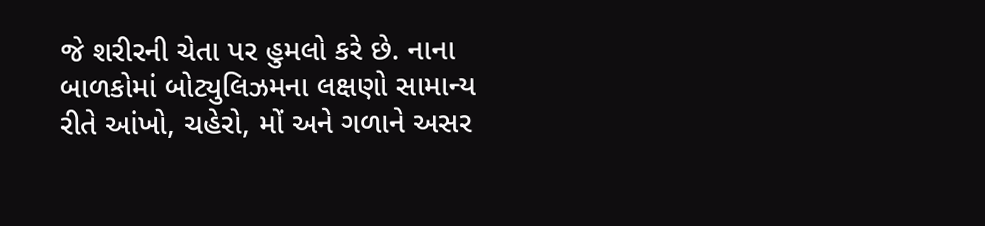જે શરીરની ચેતા પર હુમલો કરે છે. નાના બાળકોમાં બોટ્યુલિઝમના લક્ષણો સામાન્ય રીતે આંખો, ચહેરો, મોં અને ગળાને અસર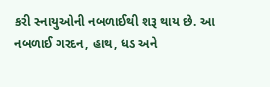કરી સ્નાયુઓની નબળાઈથી શરૂ થાય છે. આ નબળાઈ ગરદન, હાથ, ધડ અને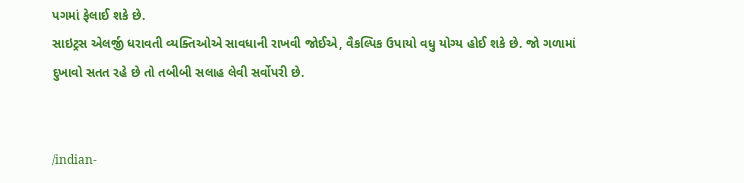પગમાં ફેલાઈ શકે છે.
સાઇટ્રસ એલર્જી ધરાવતી વ્યક્તિઓએ સાવધાની રાખવી જોઈએ, વૈકલ્પિક ઉપાયો વધુ યોગ્ય હોઈ શકે છે. જો ગળામાં દુખાવો સતત રહે છે તો તબીબી સલાહ લેવી સર્વોપરી છે.


/indian-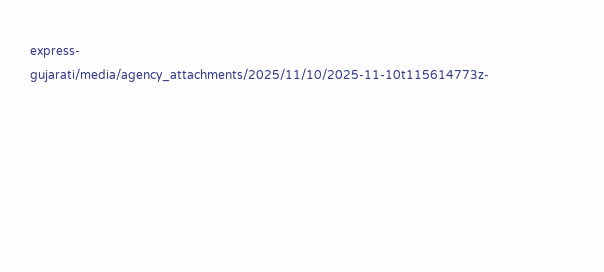express-gujarati/media/agency_attachments/2025/11/10/2025-11-10t115614773z-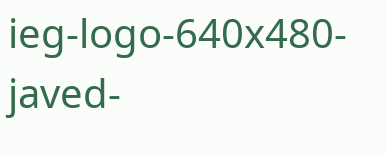ieg-logo-640x480-javed-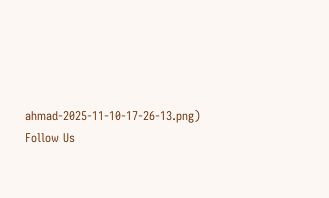ahmad-2025-11-10-17-26-13.png)
Follow Us